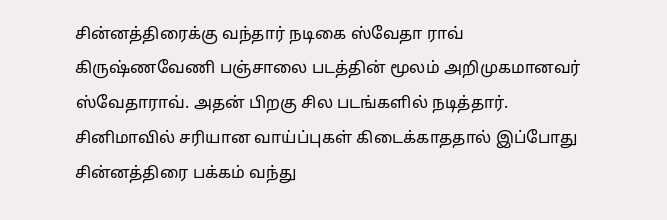சின்னத்திரைக்கு வந்தார் நடிகை ஸ்வேதா ராவ்
கிருஷ்ணவேணி பஞ்சாலை படத்தின் மூலம் அறிமுகமானவர் ஸ்வேதாராவ். அதன் பிறகு சில படங்களில் நடித்தார்.
சினிமாவில் சரியான வாய்ப்புகள் கிடைக்காததால் இப்போது சின்னத்திரை பக்கம் வந்து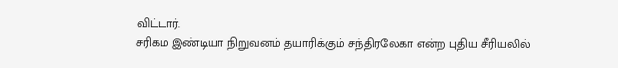விட்டார்.
சரிகம இண்டியா நிறுவனம் தயாரிக்கும் சந்திரலேகா என்ற புதிய சீரியலில்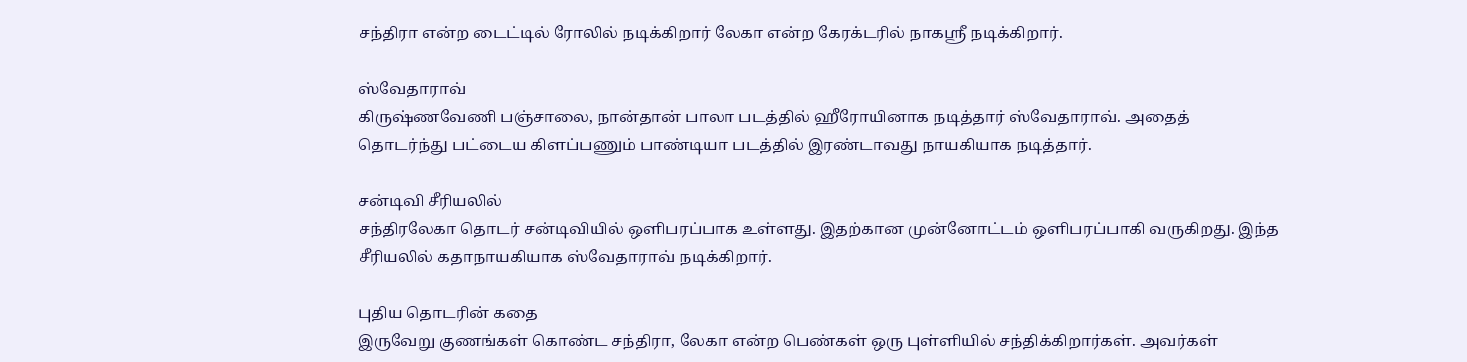சந்திரா என்ற டைட்டில் ரோலில் நடிக்கிறார் லேகா என்ற கேரக்டரில் நாகஸ்ரீ நடிக்கிறார்.

ஸ்வேதாராவ்
கிருஷ்ணவேணி பஞ்சாலை, நான்தான் பாலா படத்தில் ஹீரோயினாக நடித்தார் ஸ்வேதாராவ். அதைத் தொடர்ந்து பட்டைய கிளப்பணும் பாண்டியா படத்தில் இரண்டாவது நாயகியாக நடித்தார்.

சன்டிவி சீரியலில்
சந்திரலேகா தொடர் சன்டிவியில் ஒளிபரப்பாக உள்ளது. இதற்கான முன்னோட்டம் ஒளிபரப்பாகி வருகிறது. இந்த சீரியலில் கதாநாயகியாக ஸ்வேதாராவ் நடிக்கிறார்.

புதிய தொடரின் கதை
இருவேறு குணங்கள் கொண்ட சந்திரா, லேகா என்ற பெண்கள் ஒரு புள்ளியில் சந்திக்கிறார்கள். அவர்கள்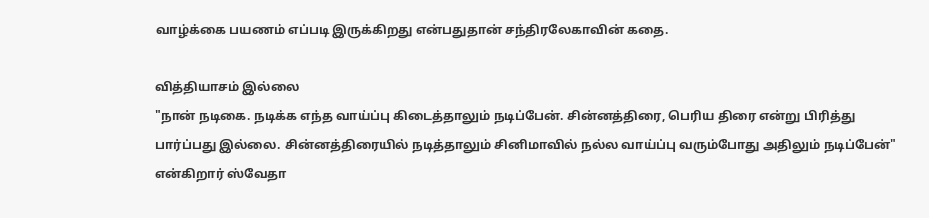வாழ்க்கை பயணம் எப்படி இருக்கிறது என்பதுதான் சந்திரலேகாவின் கதை.

வித்தியாசம் இல்லை
"நான் நடிகை. நடிக்க எந்த வாய்ப்பு கிடைத்தாலும் நடிப்பேன். சின்னத்திரை, பெரிய திரை என்று பிரித்து பார்ப்பது இல்லை. சின்னத்திரையில் நடித்தாலும் சினிமாவில் நல்ல வாய்ப்பு வரும்போது அதிலும் நடிப்பேன்" என்கிறார் ஸ்வேதா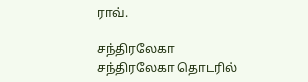ராவ்.

சந்திரலேகா
சந்திரலேகா தொடரில்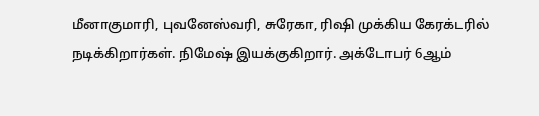மீனாகுமாரி, புவனேஸ்வரி, சுரேகா, ரிஷி முக்கிய கேரக்டரில் நடிக்கிறார்கள். நிமேஷ் இயக்குகிறார். அக்டோபர் 6ஆம்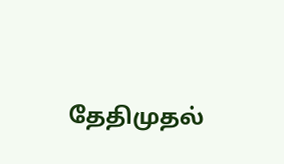தேதிமுதல்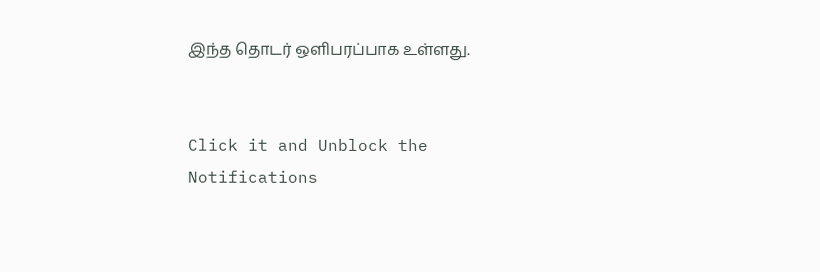இந்த தொடர் ஒளிபரப்பாக உள்ளது.


Click it and Unblock the Notifications